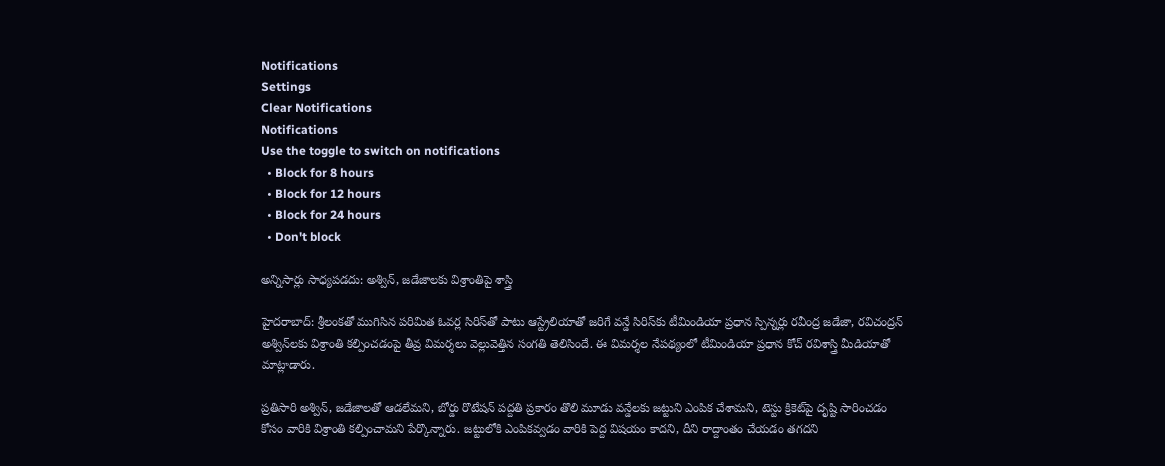Notifications
Settings
Clear Notifications
Notifications
Use the toggle to switch on notifications
  • Block for 8 hours
  • Block for 12 hours
  • Block for 24 hours
  • Don't block

అన్నిసార్లు సాధ్యపడదు: అశ్విన్, జడేజాలకు విశ్రాంతిపై శాస్త్రి

హైదరాబాద్: శ్రీలంకతో ముగిసిన పరిమిత ఓవర్ల సిరిస్‌తో పాటు ఆస్ట్రేలియాతో జరిగే వన్డే సిరిస్‌కు టీమిండియా ప్రధాన స్పిన్నర్లు రవీంద్ర జడేజా, రవిచంద్రన్‌ అశ్విన్‌‌లకు విశ్రాంతి కల్పించడంపై తీవ్ర విమర్శలు వెల్లువెత్తిన సంగతి తెలిసిందే. ఈ విమర్శల నేపథ్యంలో టీమిండియా ప్రధాన కోచ్ రవిశాస్త్రి మీడియాతో మాట్లాడారు.

ప్రతిసారి అశ్విన్‌, జడేజాలతో ఆడలేమని, బోర్డు రొటేషన్ పద్దతి ప్రకారం తొలి మూడు వన్డేలకు జట్టుని ఎంపిక చేశామని, టెస్టు క్రికెట్‌పై దృష్టి సారించడం కోసం వారికి విశ్రాంతి కల్పించామని పేర్కొన్నారు. జట్టులోకి ఎంపికవ్వడం వారికి పెద్ద విషయం కాదని, దీని రాద్దాంతం చేయడం తగదని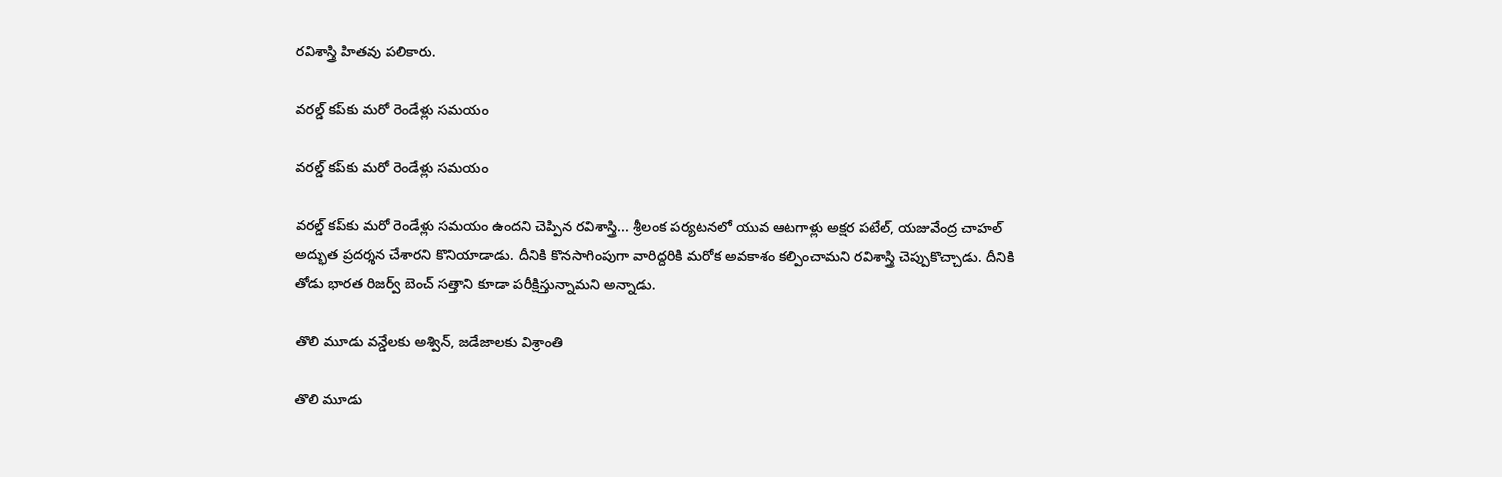రవిశాస్త్రి హితవు పలికారు.

వరల్డ్ కప్‌కు మరో రెండేళ్లు సమయం

వరల్డ్ కప్‌కు మరో రెండేళ్లు సమయం

వరల్డ్ కప్‌కు మరో రెండేళ్లు సమయం ఉందని చెప్పిన రవిశాస్త్రి... శ్రీలంక పర్యటనలో యువ ఆటగాళ్లు అక్షర పటేల్, యజువేంద్ర చాహల్ అద్భుత ప్రదర్శన చేశారని కొనియాడాడు. దీనికి కొనసాగింపుగా వారిద్దరికి మరోక అవకాశం కల్పించామని రవిశాస్త్రి చెప్పుకొచ్చాడు. దీనికి తోడు భారత రిజర్వ్ బెంచ్ సత్తాని కూడా పరీక్షిస్తున్నామని అన్నాడు.

తొలి మూడు వన్డేలకు అశ్విన్‌, జడేజాలకు విశ్రాంతి

తొలి మూడు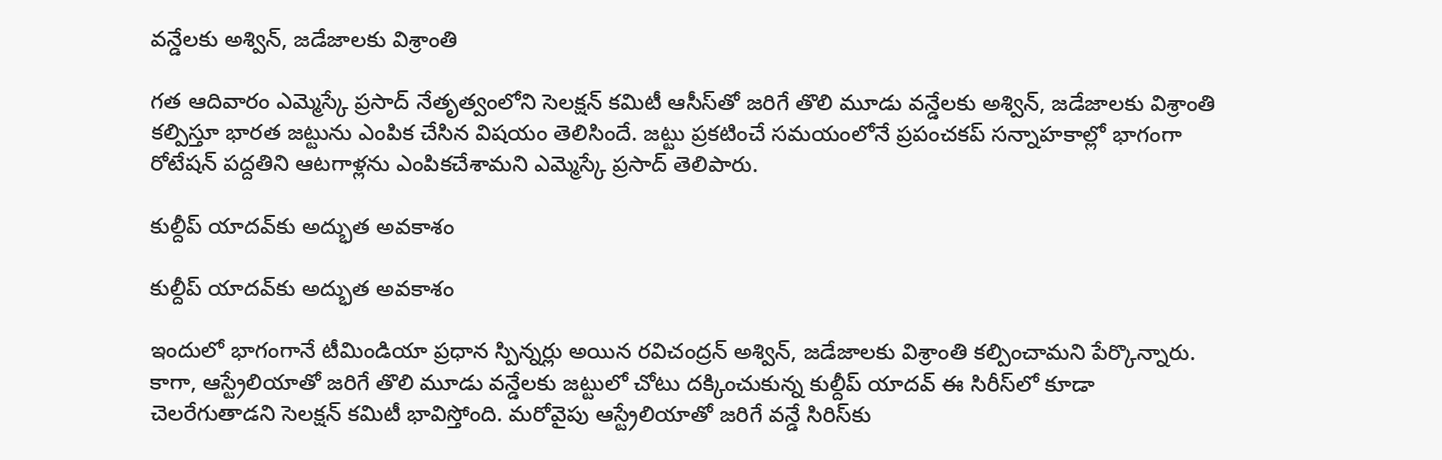వన్డేలకు అశ్విన్‌, జడేజాలకు విశ్రాంతి

గత ఆదివారం ఎమ్మెస్కే ప్రసాద్ నేతృత్వంలోని సెలక్షన్‌ కమిటీ ఆసీస్‌తో జరిగే తొలి మూడు వన్డేలకు అశ్విన్‌, జడేజాలకు విశ్రాంతి కల్పిస్తూ భారత జట్టును ఎంపిక చేసిన విషయం తెలిసిందే. జట్టు ప్రకటించే సమయంలోనే ప్రపంచకప్‌ సన్నాహకాల్లో భాగంగా రోటేషన్‌ పద్దతిని ఆటగాళ్లను ఎంపికచేశామని ఎమ్మెస్కే ప్రసాద్‌ తెలిపారు.

కుల్దీప్ యాదవ్‌కు అద్భుత అవకాశం

కుల్దీప్ యాదవ్‌కు అద్భుత అవకాశం

ఇందులో భాగంగానే టీమిండియా ప్రధాన స్పిన్నర్లు అయిన రవిచంద్రన్ అశ్విన్‌, జడేజాలకు విశ్రాంతి కల్పించామని పేర్కొన్నారు. కాగా, ఆస్ట్రేలియాతో జరిగే తొలి మూడు వన్డేలకు జట్టులో చోటు దక్కించుకున్న కుల్దీప్‌ యాదవ్‌ ఈ సిరీస్‌లో కూడా చెలరేగుతాడని సెలక్షన్‌ కమిటీ భావిస్తోంది. మరోవైపు ఆస్ట్రేలియాతో జరిగే వన్డే సిరిస్‌కు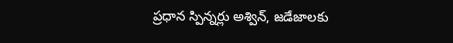ప్రధాన స్పిన్నర్లు అశ్విన్, జడేజాలకు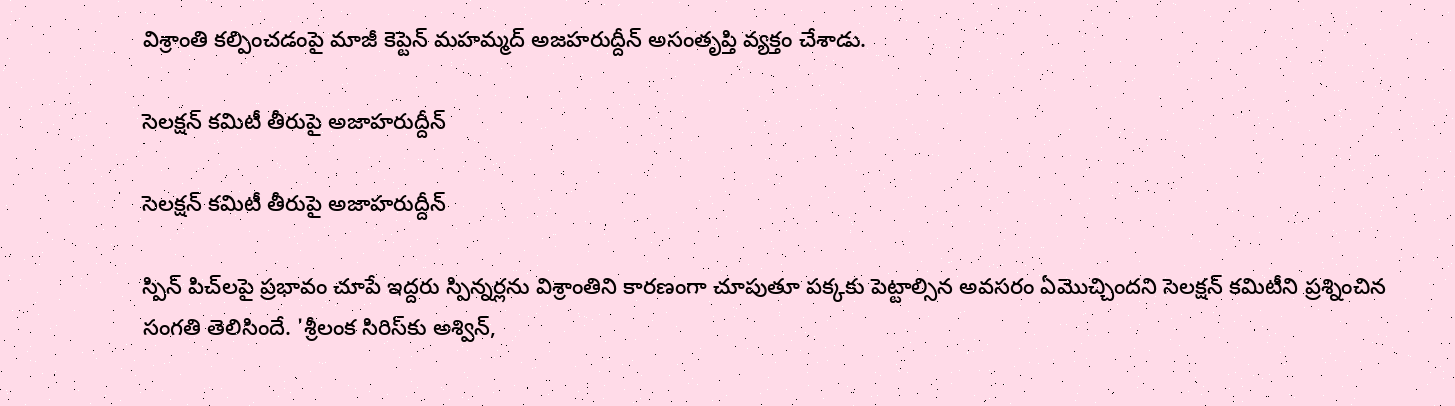విశ్రాంతి కల్పించడంపై మాజీ కెప్టెన్ మహమ్మద్ అజహరుద్దీన్ అసంతృప్తి వ్యక్తం చేశాడు.

సెలక్షన్ కమిటీ తీరుపై అజాహరుద్దీన్

సెలక్షన్ కమిటీ తీరుపై అజాహరుద్దీన్

స్పిన్ పిచ్‌లపై ప్రభావం చూపే ఇద్దరు స్పిన్నర్లను విశ్రాంతిని కారణంగా చూపుతూ పక్కకు పెట్టాల్సిన అవసరం ఏమొచ్చిందని సెలక్షన్ కమిటీని ప్రశ్నించిన సంగతి తెలిసిందే. 'శ్రీలంక సిరిస్‌కు అశ్విన్,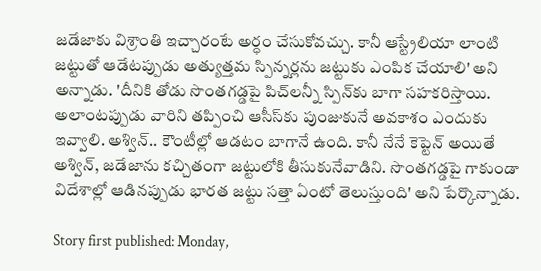జడేజాకు విశ్రాంతి ఇచ్చారంటే అర్ధం చేసుకోవచ్చు. కానీ ఆస్ట్రేలియా లాంటి జట్టుతో ఆడేటప్పుడు అత్యుత్తమ స్పిన్నర్లను జట్టుకు ఎంపిక చేయాలి' అని అన్నాడు. 'దీనికి తోడు సొంతగడ్డపై పిచ్‌లన్నీ స్పిన్‌కు బాగా సహకరిస్తాయి. అలాంటప్పుడు వారిని తప్పించి ఆసీస్‌కు పుంజుకునే అవకాశం ఎందుకు ఇవ్వాలి. అశ్విన్.. కౌంటీల్లో ఆడటం బాగానే ఉంది. కానీ నేనే కెప్టెన్ అయితే అశ్విన్, జడేజాను కచ్చితంగా జట్టులోకి తీసుకునేవాడిని. సొంతగడ్డపై గాకుండా విదేశాల్లో ఆడినప్పుడు భారత జట్టు సత్తా ఏంటో తెలుస్తుంది' అని పేర్కొన్నాడు.

Story first published: Monday,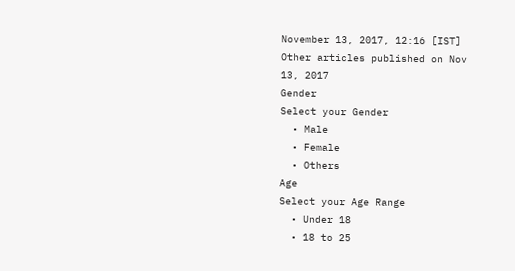November 13, 2017, 12:16 [IST]
Other articles published on Nov 13, 2017
Gender
Select your Gender
  • Male
  • Female
  • Others
Age
Select your Age Range
  • Under 18
  • 18 to 25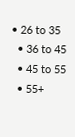• 26 to 35
  • 36 to 45
  • 45 to 55
  • 55+